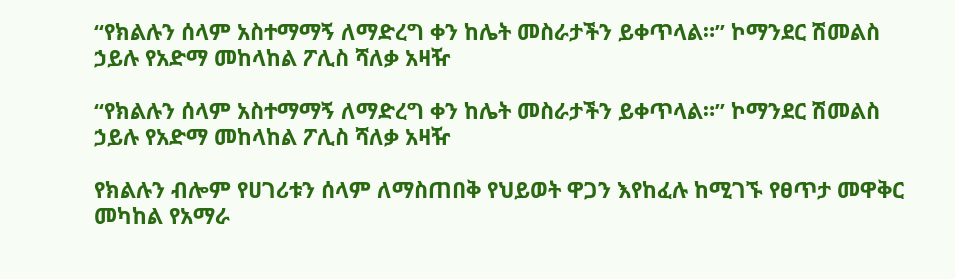“የክልሉን ሰላም አስተማማኝ ለማድረግ ቀን ከሌት መስራታችን ይቀጥላል።” ኮማንደር ሽመልስ ኃይሉ የአድማ መከላከል ፖሊስ ሻለቃ አዛዥ

“የክልሉን ሰላም አስተማማኝ ለማድረግ ቀን ከሌት መስራታችን ይቀጥላል።” ኮማንደር ሽመልስ ኃይሉ የአድማ መከላከል ፖሊስ ሻለቃ አዛዥ

የክልሉን ብሎም የሀገሪቱን ሰላም ለማስጠበቅ የህይወት ዋጋን እየከፈሉ ከሚገኙ የፀጥታ መዋቅር መካከል የአማራ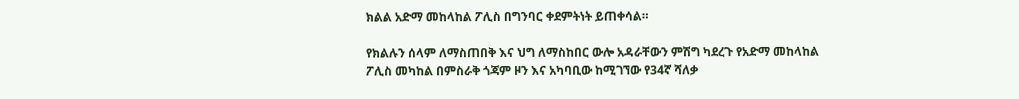ክልል አድማ መከላከል ፖሊስ በግንባር ቀደምትነት ይጠቀሳል።

የክልሉን ሰላም ለማስጠበቅ እና ህግ ለማስከበር ውሎ አዳራቸውን ምሽግ ካደረጉ የአድማ መከላከል ፖሊስ መካከል በምስራቅ ጎጃም ዞን እና አካባቢው ከሚገኘው የ34ኛ ሻለቃ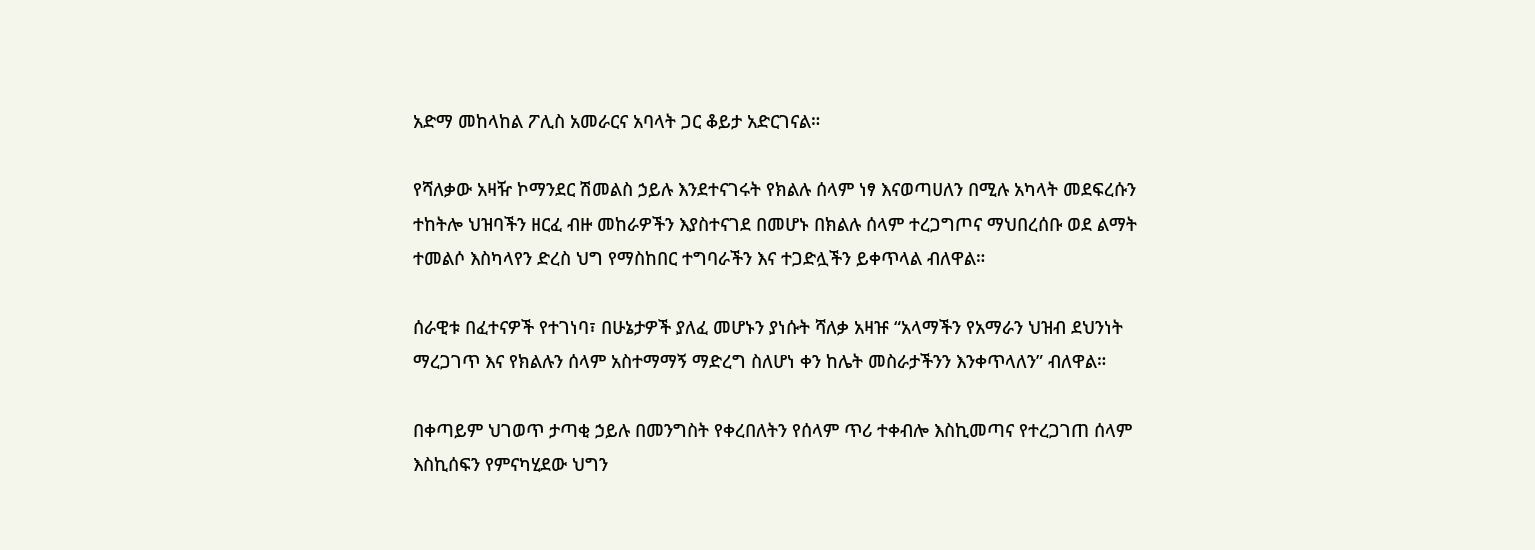አድማ መከላከል ፖሊስ አመራርና አባላት ጋር ቆይታ አድርገናል።

የሻለቃው አዛዥ ኮማንደር ሽመልስ ኃይሉ እንደተናገሩት የክልሉ ሰላም ነፃ እናወጣሀለን በሚሉ አካላት መደፍረሱን ተከትሎ ህዝባችን ዘርፈ ብዙ መከራዎችን እያስተናገደ በመሆኑ በክልሉ ሰላም ተረጋግጦና ማህበረሰቡ ወደ ልማት ተመልሶ እስካላየን ድረስ ህግ የማስከበር ተግባራችን እና ተጋድሏችን ይቀጥላል ብለዋል።

ሰራዊቱ በፈተናዎች የተገነባ፣ በሁኔታዎች ያለፈ መሆኑን ያነሱት ሻለቃ አዛዡ “አላማችን የአማራን ህዝብ ደህንነት ማረጋገጥ እና የክልሉን ሰላም አስተማማኝ ማድረግ ስለሆነ ቀን ከሌት መስራታችንን እንቀጥላለን” ብለዋል።

በቀጣይም ህገወጥ ታጣቂ ኃይሉ በመንግስት የቀረበለትን የሰላም ጥሪ ተቀብሎ እስኪመጣና የተረጋገጠ ሰላም እስኪሰፍን የምናካሂደው ህግን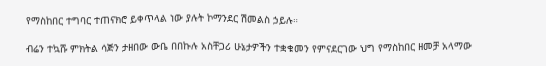የማስከበር ተግባር ተጠናክሮ ይቀጥላል ነው ያሉት ኮማንደር ሽመልስ ኃይሉ።

ብሬን ተኳሹ ምክትል ሳጅን ታዘበው ውቤ በበኩሉ አስቸጋሪ ሁኔታዎችን ተቋቁመን የምናደርገው ህግ የማስከበር ዘመቻ አላማው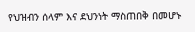የህዝብን ሰላም እና ደህንነት ማስጠበቅ በመሆኑ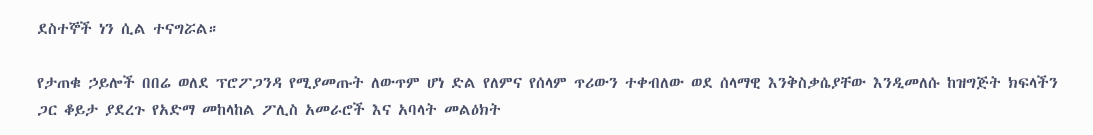ደስተኞች ነን ሲል ተናግሯል።

የታጠቁ ኃይሎች በበሬ ወለደ ፕሮፖጋንዳ የሚያመጡት ለውጥም ሆነ ድል የለምና የሰላም ጥሪውን ተቀብለው ወደ ሰላማዊ እንቅስቃሴያቸው እንዲመለሱ ከዝግጅት ክፍላችን ጋር ቆይታ ያደረጉ የአድማ መከላከል ፖሊስ አመራሮች እና አባላት መልዕክት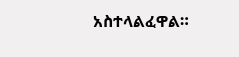አስተላልፈዋል።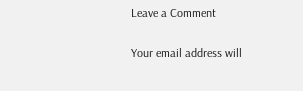Leave a Comment

Your email address will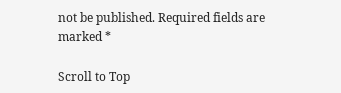not be published. Required fields are marked *

Scroll to Top